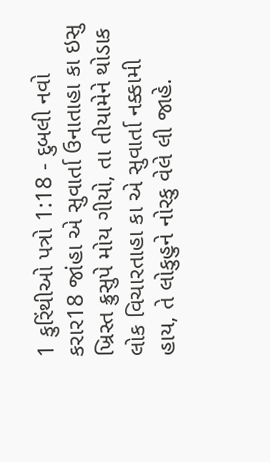1 કુરિંથીઓ પત્રો 1:18 - દુબલી નવો કરાર18 જાંહા એ સુવાર્તા ઉનાતાહા કા ઇસુ ખ્રિસ્ત ક્રુસુપે મોય ગીયો, તા તીયામેને થોડાક લોક વિચારતાહા કા એ સુવાર્તા નક્કામી હાય, તે લોકુહુને નોરકુ વેલે લી જાહે.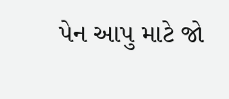પેન આપુ માટે જો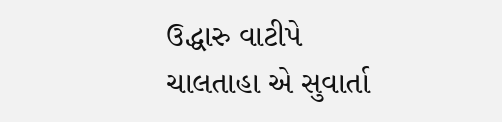ઉદ્ધારુ વાટીપે ચાલતાહા એ સુવાર્તા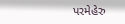પરમેહેરુ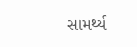સામર્થ્ય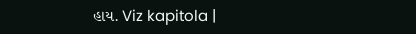હાય. Viz kapitola |